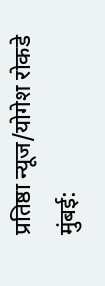प्रतिष्ठा न्यूज/योगेश रोकडे
मुंबई: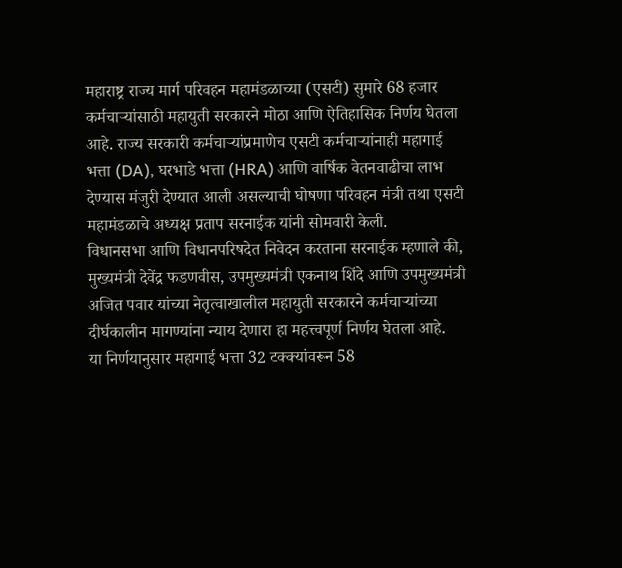महाराष्ट्र राज्य मार्ग परिवहन महामंडळाच्या (एसटी) सुमारे 68 हजार कर्मचाऱ्यांसाठी महायुती सरकारने मोठा आणि ऐतिहासिक निर्णय घेतला आहे. राज्य सरकारी कर्मचाऱ्यांप्रमाणेच एसटी कर्मचाऱ्यांनाही महागाई भत्ता (DA), घरभाडे भत्ता (HRA) आणि वार्षिक वेतनवाढीचा लाभ देण्यास मंजुरी देण्यात आली असल्याची घोषणा परिवहन मंत्री तथा एसटी महामंडळाचे अध्यक्ष प्रताप सरनाईक यांनी सोमवारी केली.
विधानसभा आणि विधानपरिषदेत निवेदन करताना सरनाईक म्हणाले की, मुख्यमंत्री देवेंद्र फडणवीस, उपमुख्यमंत्री एकनाथ शिंदे आणि उपमुख्यमंत्री अजित पवार यांच्या नेतृत्वाखालील महायुती सरकारने कर्मचाऱ्यांच्या दीर्घकालीन मागण्यांना न्याय देणारा हा महत्त्वपूर्ण निर्णय घेतला आहे.
या निर्णयानुसार महागाई भत्ता 32 टक्क्यांवरून 58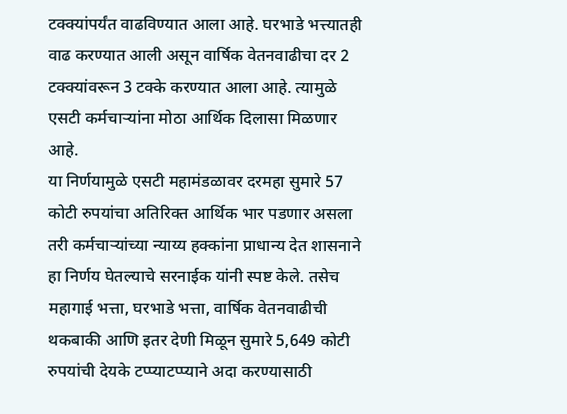टक्क्यांपर्यंत वाढविण्यात आला आहे. घरभाडे भत्त्यातही वाढ करण्यात आली असून वार्षिक वेतनवाढीचा दर 2 टक्क्यांवरून 3 टक्के करण्यात आला आहे. त्यामुळे एसटी कर्मचाऱ्यांना मोठा आर्थिक दिलासा मिळणार आहे.
या निर्णयामुळे एसटी महामंडळावर दरमहा सुमारे 57 कोटी रुपयांचा अतिरिक्त आर्थिक भार पडणार असला तरी कर्मचाऱ्यांच्या न्याय्य हक्कांना प्राधान्य देत शासनाने हा निर्णय घेतल्याचे सरनाईक यांनी स्पष्ट केले. तसेच महागाई भत्ता, घरभाडे भत्ता, वार्षिक वेतनवाढीची थकबाकी आणि इतर देणी मिळून सुमारे 5,649 कोटी रुपयांची देयके टप्प्याटप्प्याने अदा करण्यासाठी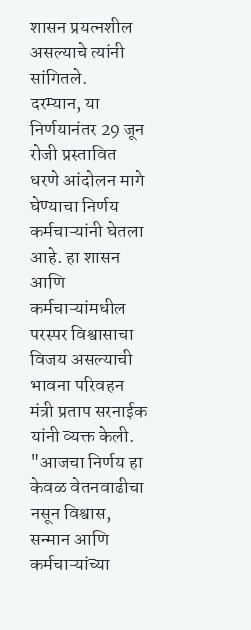शासन प्रयत्नशील असल्याचे त्यांनी सांगितले.
दरम्यान, या निर्णयानंतर 29 जून रोजी प्रस्तावित धरणे आंदोलन मागे घेण्याचा निर्णय कर्मचाऱ्यांनी घेतला आहे. हा शासन आणि कर्मचाऱ्यांमधील परस्पर विश्वासाचा विजय असल्याची भावना परिवहन मंत्री प्रताप सरनाईक यांनी व्यक्त केली.
"आजचा निर्णय हा केवळ वेतनवाढीचा नसून विश्वास, सन्मान आणि कर्मचाऱ्यांच्या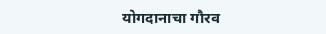योगदानाचा गौरव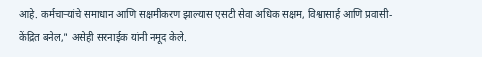आहे. कर्मचाऱ्यांचे समाधान आणि सक्षमीकरण झाल्यास एसटी सेवा अधिक सक्षम, विश्वासार्ह आणि प्रवासी-केंद्रित बनेल," असेही सरनाईक यांनी नमूद केले.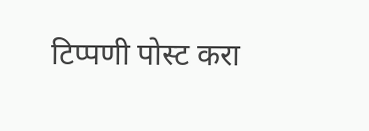टिप्पणी पोस्ट करा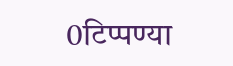0टिप्पण्या